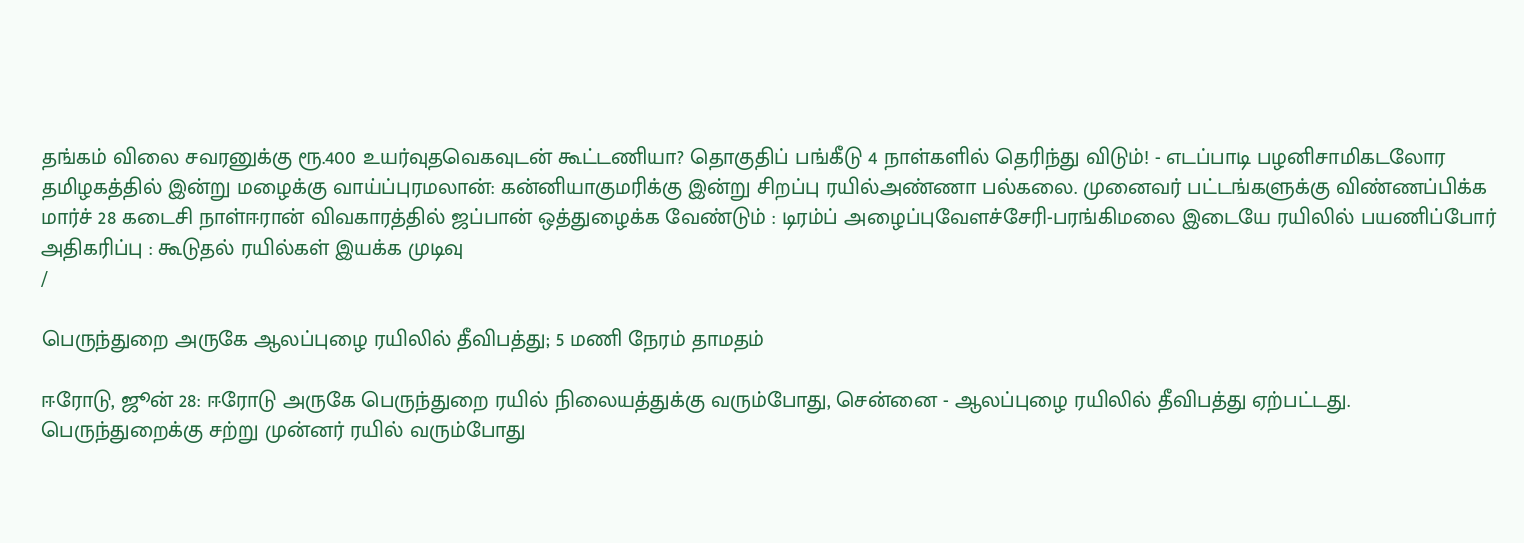தங்கம் விலை சவரனுக்கு ரூ.400 உயர்வுதவெகவுடன் கூட்டணியா? தொகுதிப் பங்கீடு 4 நாள்களில் தெரிந்து விடும்! - எடப்பாடி பழனிசாமிகடலோர தமிழகத்தில் இன்று மழைக்கு வாய்ப்புரமலான்: கன்னியாகுமரிக்கு இன்று சிறப்பு ரயில்அண்ணா பல்கலை. முனைவர் பட்டங்களுக்கு விண்ணப்பிக்க மார்ச் 28 கடைசி நாள்ஈரான் விவகாரத்தில் ஜப்பான் ஒத்துழைக்க வேண்டும் : டிரம்ப் அழைப்புவேளச்சேரி-பரங்கிமலை இடையே ரயிலில் பயணிப்போர் அதிகரிப்பு : கூடுதல் ரயில்கள் இயக்க முடிவு
/

பெருந்துறை அருகே ஆலப்புழை ரயிலில் தீவிபத்து; 5 மணி நேரம் தாமதம்

ஈரோடு, ஜூன் 28: ஈரோடு அருகே பெருந்துறை ரயில் நிலையத்துக்கு வரும்போது, சென்னை - ஆலப்புழை ரயிலில் தீவிபத்து ஏற்பட்டது. பெருந்துறைக்கு சற்று முன்னர் ரயில் வரும்போது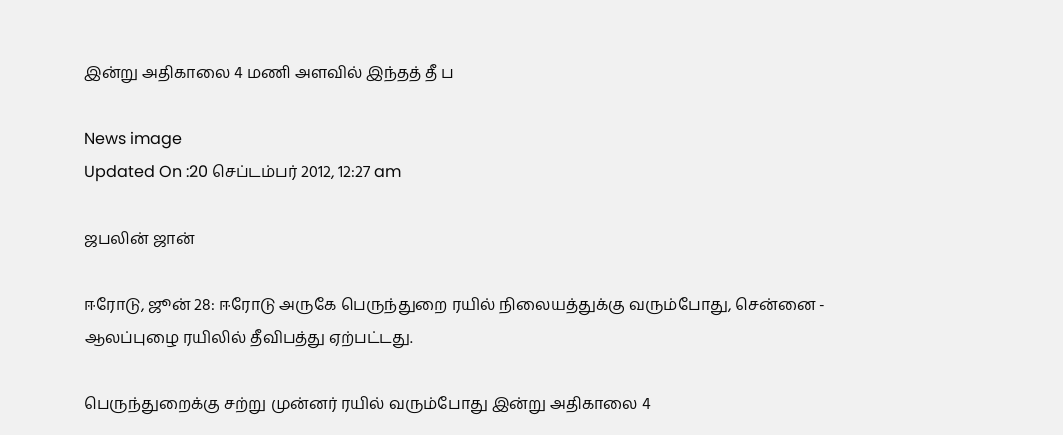இன்று அதிகாலை 4 மணி அளவில் இந்தத் தீ ப

News image
Updated On :20 செப்டம்பர் 2012, 12:27 am

ஜபலின் ஜான்

ஈரோடு, ஜூன் 28: ஈரோடு அருகே பெருந்துறை ரயில் நிலையத்துக்கு வரும்போது, சென்னை - ஆலப்புழை ரயிலில் தீவிபத்து ஏற்பட்டது.

பெருந்துறைக்கு சற்று முன்னர் ரயில் வரும்போது இன்று அதிகாலை 4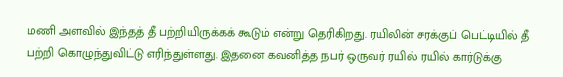மணி அளவில் இந்தத் தீ பற்றியிருக்கக் கூடும் என்று தெரிகிறது. ரயிலின் சரக்குப் பெட்டியில் தீ பற்றி கொழுந்துவிட்டு எரிந்துள்ளது. இதனை கவனித்த நபர் ஒருவர் ரயில் ரயில் கார்டுக்கு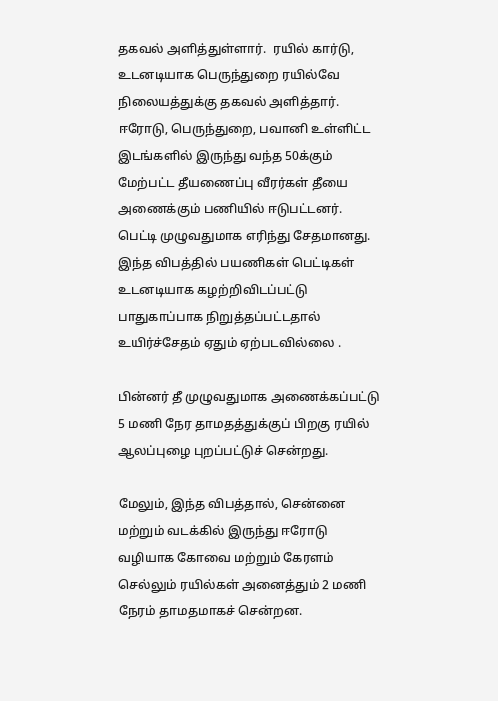தகவல் அளித்துள்ளார்.  ரயில் கார்டு, உடனடியாக பெருந்துறை ரயில்வே நிலையத்துக்கு தகவல் அளித்தார். ஈரோடு, பெருந்துறை, பவானி உள்ளிட்ட இடங்களில் இருந்து வந்த 50க்கும் மேற்பட்ட தீயணைப்பு வீரர்கள் தீயை அணைக்கும் பணியில் ஈடுபட்டனர். பெட்டி முழுவதுமாக எரிந்து சேதமானது. இந்த விபத்தில் பயணிகள் பெட்டிகள் உடனடியாக கழற்றிவிடப்பட்டு பாதுகாப்பாக நிறுத்தப்பட்டதால் உயிர்ச்சேதம் ஏதும் ஏற்படவில்லை .

பின்னர் தீ முழுவதுமாக அணைக்கப்பட்டு 5 மணி நேர தாமதத்துக்குப் பிறகு ரயில் ஆலப்புழை புறப்பட்டுச் சென்றது.

மேலும், இந்த விபத்தால், சென்னை மற்றும் வடக்கில் இருந்து ஈரோடு வழியாக கோவை மற்றும் கேரளம் செல்லும் ரயில்கள் அனைத்தும் 2 மணி நேரம் தாமதமாகச் சென்றன.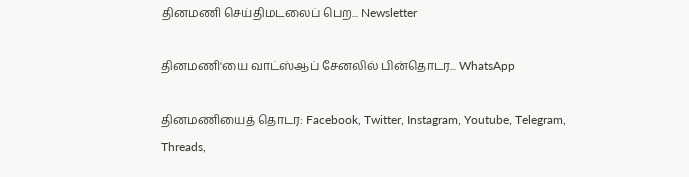தினமணி செய்திமடலைப் பெற... Newsletter

தினமணி'யை வாட்ஸ்ஆப் சேனலில் பின்தொடர... WhatsApp

தினமணியைத் தொடர: Facebook, Twitter, Instagram, Youtube, Telegram, Threads,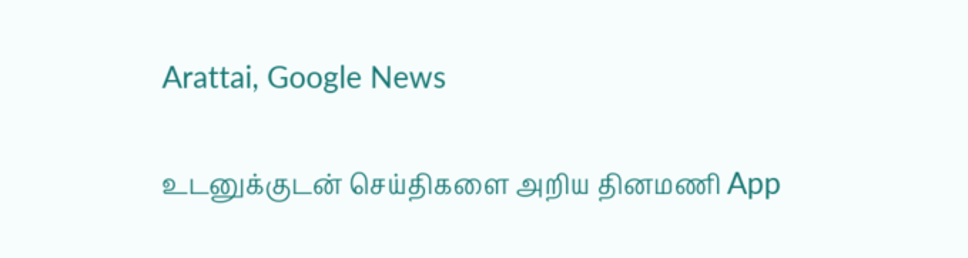Arattai, Google News

உடனுக்குடன் செய்திகளை அறிய தினமணி App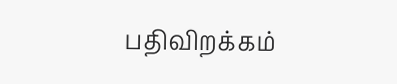பதிவிறக்கம்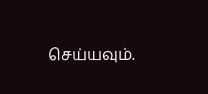செய்யவும்.